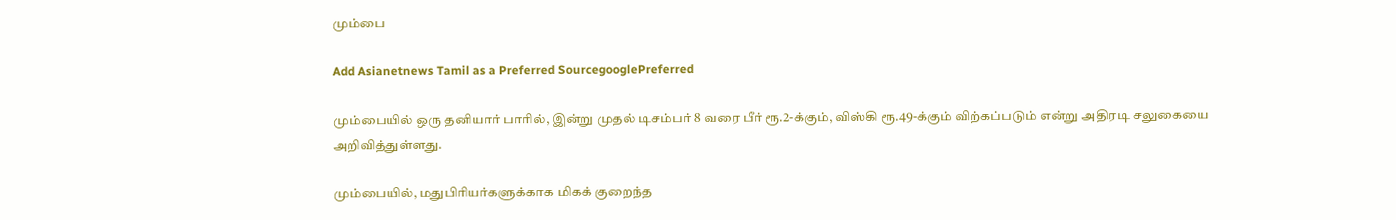மும்பை

Add Asianetnews Tamil as a Preferred SourcegooglePreferred

மும்பையில் ஒரு தனியார் பாரில், இன்று முதல் டிசம்பர் 8 வரை பீர் ரூ.2-க்கும், விஸ்கி ரூ.49-க்கும் விற்கப்படும் என்று அதிரடி சலுகையை அறிவித்துள்ளது.

மும்பையில், மதுபிரியர்களுக்காக மிகக் குறைந்த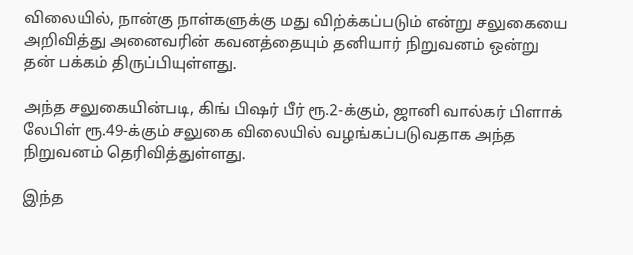விலையில், நான்கு நாள்களுக்கு மது விற்க்கப்படும் என்று சலுகையை அறிவித்து அனைவரின் கவனத்தையும் தனியார் நிறுவனம் ஒன்று தன் பக்கம் திருப்பியுள்ளது.

அந்த சலுகையின்படி, கிங் பிஷர் பீர் ரூ.2-க்கும், ஜானி வால்கர் பிளாக் லேபிள் ரூ.49-க்கும் சலுகை விலையில் வழங்கப்படுவதாக அந்த நிறுவனம் தெரிவித்துள்ளது.

இந்த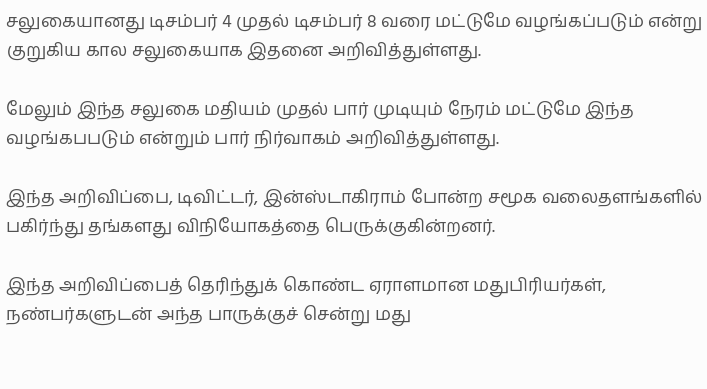சலுகையானது டிசம்பர் 4 முதல் டிசம்பர் 8 வரை மட்டுமே வழங்கப்படும் என்று குறுகிய கால சலுகையாக இதனை அறிவித்துள்ளது.

மேலும் இந்த சலுகை மதியம் முதல் பார் முடியும் நேரம் மட்டுமே இந்த வழங்கபபடும் என்றும் பார் நிர்வாகம் அறிவித்துள்ளது.

இந்த அறிவிப்பை, டிவிட்டர், இன்ஸ்டாகிராம் போன்ற சமூக வலைதளங்களில் பகிர்ந்து தங்களது விநியோகத்தை பெருக்குகின்றனர்.

இந்த அறிவிப்பைத் தெரிந்துக் கொண்ட ஏராளமான மதுபிரியர்கள், நண்பர்களுடன் அந்த பாருக்குச் சென்று மது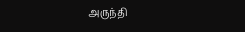அருந்தி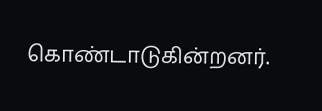கொண்டாடுகின்றனர்.